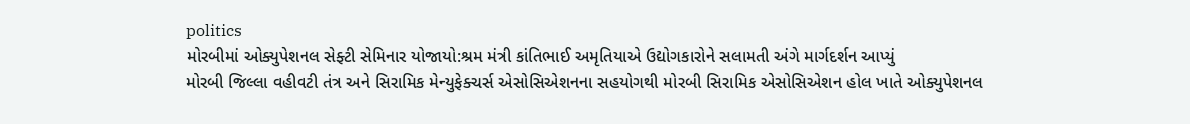politics
મોરબીમાં ઓક્યુપેશનલ સેફ્ટી સેમિનાર યોજાયો:શ્રમ મંત્રી કાંતિભાઈ અમૃતિયાએ ઉદ્યોગકારોને સલામતી અંગે માર્ગદર્શન આપ્યું
મોરબી જિલ્લા વહીવટી તંત્ર અને સિરામિક મેન્યુફેક્ચર્સ એસોસિએશનના સહયોગથી મોરબી સિરામિક એસોસિએશન હોલ ખાતે ઓક્યુપેશનલ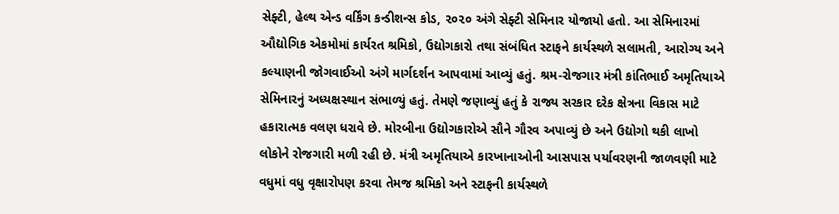સેફ્ટી, હેલ્થ એન્ડ વર્કિંગ કન્ડીશન્સ કોડ, ૨૦૨૦ અંગે સેફ્ટી સેમિનાર યોજાયો હતો. આ સેમિનારમાં ઔદ્યોગિક એકમોમાં કાર્યરત શ્રમિકો, ઉદ્યોગકારો તથા સંબંધિત સ્ટાફને કાર્યસ્થળે સલામતી, આરોગ્ય અને કલ્યાણની જોગવાઈઓ અંગે માર્ગદર્શન આપવામાં આવ્યું હતું. શ્રમ-રોજગાર મંત્રી કાંતિભાઈ અમૃતિયાએ સેમિનારનું અધ્યક્ષસ્થાન સંભાળ્યું હતું. તેમણે જણાવ્યું હતું કે રાજ્ય સરકાર દરેક ક્ષેત્રના વિકાસ માટે હકારાત્મક વલણ ધરાવે છે. મોરબીના ઉદ્યોગકારોએ સૌને ગૌરવ અપાવ્યું છે અને ઉદ્યોગો થકી લાખો લોકોને રોજગારી મળી રહી છે. મંત્રી અમૃતિયાએ કારખાનાઓની આસપાસ પર્યાવરણની જાળવણી માટે વધુમાં વધુ વૃક્ષારોપણ કરવા તેમજ શ્રમિકો અને સ્ટાફની કાર્યસ્થળે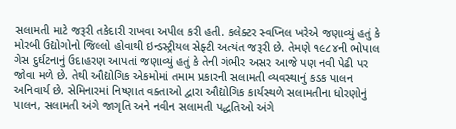સલામતી માટે જરૂરી તકેદારી રાખવા અપીલ કરી હતી. કલેક્ટર સ્વપ્નિલ ખરેએ જણાવ્યું હતું કે મોરબી ઉદ્યોગોનો જિલ્લો હોવાથી ઇન્ડસ્ટ્રીયલ સેફ્ટી અત્યંત જરૂરી છે. તેમણે ૧૯૮૪ની ભોપાલ ગેસ દુર્ઘટનાનું ઉદાહરણ આપતાં જણાવ્યું હતું કે તેની ગંભીર અસર આજે પણ નવી પેઢી પર જોવા મળે છે. તેથી ઔદ્યોગિક એકમોમાં તમામ પ્રકારની સલામતી વ્યવસ્થાનું કડક પાલન અનિવાર્ય છે. સેમિનારમાં નિષ્ણાત વક્તાઓ દ્વારા ઔદ્યોગિક કાર્યસ્થળે સલામતીના ધોરણોનું પાલન, સલામતી અંગે જાગૃતિ અને નવીન સલામતી પદ્ધતિઓ અંગે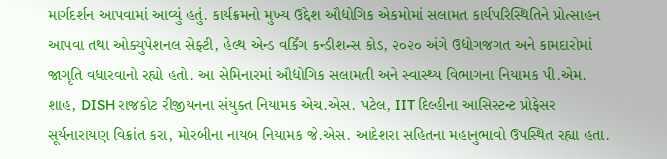માર્ગદર્શન આપવામાં આવ્યું હતું. કાર્યક્રમનો મુખ્ય ઉદ્દેશ ઔદ્યોગિક એકમોમાં સલામત કાર્યપરિસ્થિતિને પ્રોત્સાહન આપવા તથા ઓક્યુપેશનલ સેફ્ટી, હેલ્થ એન્ડ વર્કિંગ કન્ડીશન્સ કોડ, ૨૦૨૦ અંગે ઉદ્યોગજગત અને કામદારોમાં જાગૃતિ વધારવાનો રહ્યો હતો. આ સેમિનારમાં ઔદ્યોગિક સલામતી અને સ્વાસ્થ્ય વિભાગના નિયામક પી.એમ. શાહ, DISH રાજકોટ રીજીયનના સંયુક્ત નિયામક એચ.એસ. પટેલ, IIT દિલ્હીના આસિસ્ટન્ટ પ્રોફેસર સૂર્યનારાયણ વિક્રાંત કરા, મોરબીના નાયબ નિયામક જે.એસ. આદેશરા સહિતના મહાનુભાવો ઉપસ્થિત રહ્યા હતા.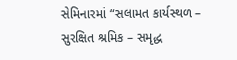સેમિનારમાં “સલામત કાર્યસ્થળ – સુરક્ષિત શ્રમિક – સમૃદ્ધ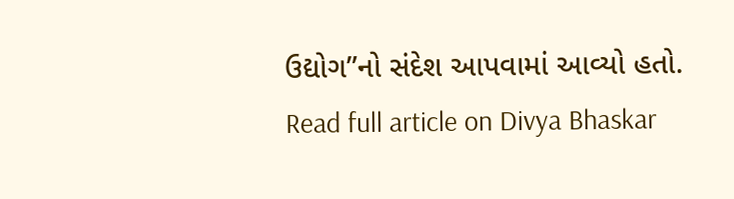ઉદ્યોગ”નો સંદેશ આપવામાં આવ્યો હતો.
Read full article on Divya Bhaskar